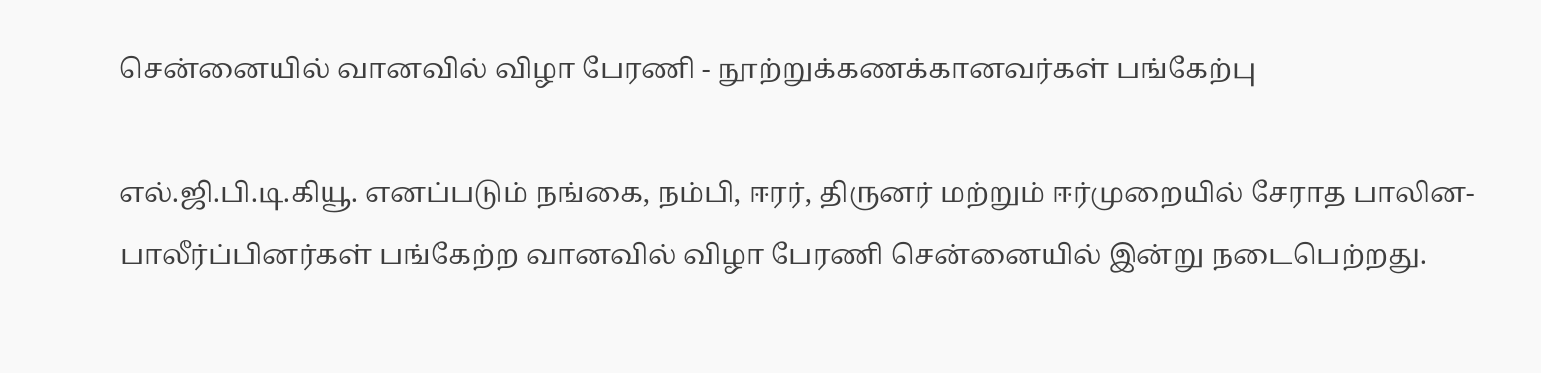சென்னையில் வானவில் விழா பேரணி - நூற்றுக்கணக்கானவர்கள் பங்கேற்பு

எல்.ஜி.பி.டி.கியூ. எனப்படும் நங்கை, நம்பி, ஈரர், திருனர் மற்றும் ஈர்முறையில் சேராத பாலின-பாலீர்ப்பினர்கள் பங்கேற்ற வானவில் விழா பேரணி சென்னையில் இன்று நடைபெற்றது.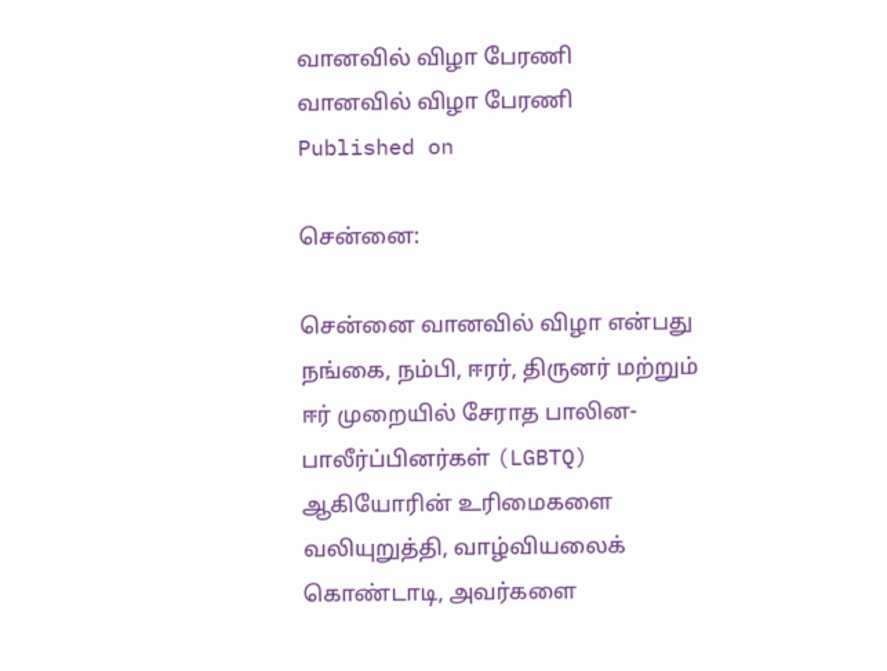வானவில் விழா பேரணி
வானவில் விழா பேரணி
Published on

சென்னை:

சென்னை வானவில் விழா என்பது நங்கை, நம்பி, ஈரர், திருனர் மற்றும் ஈர் முறையில் சேராத பாலின-பாலீர்ப்பினர்கள் (LGBTQ) ஆகியோரின் உரிமைகளை வலியுறுத்தி, வாழ்வியலைக் கொண்டாடி, அவர்களை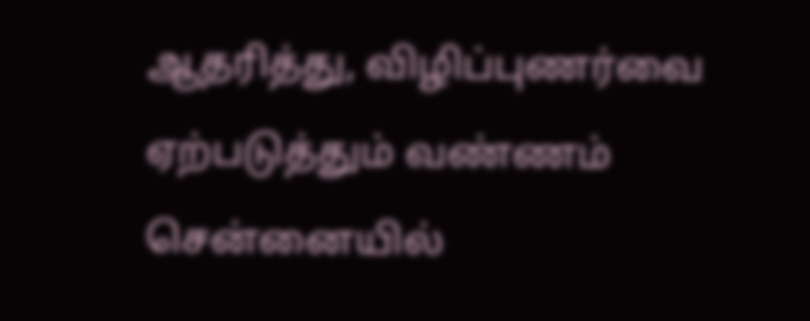ஆதரித்து, விழிப்புணர்வை ஏற்படுத்தும் வண்ணம் சென்னையில்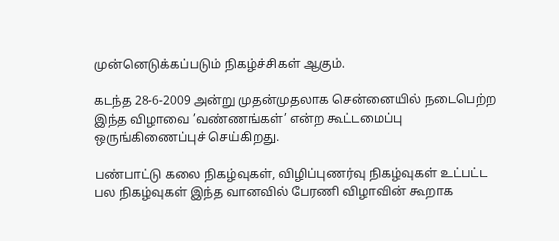முன்னெடுக்கப்படும் நிகழ்ச்சிகள் ஆகும்.

கடந்த 28-6-2009 அன்று முதன்முதலாக சென்னையில் நடைபெற்ற இந்த விழாவை ’வண்ணங்கள்’ என்ற கூட்டமைப்பு ஒருங்கிணைப்புச் செய்கிறது.

பண்பாட்டு கலை நிகழ்வுகள், விழிப்புணர்வு நிகழ்வுகள் உட்பட்ட பல நிகழ்வுகள் இந்த வானவில் பேரணி விழாவின் கூறாக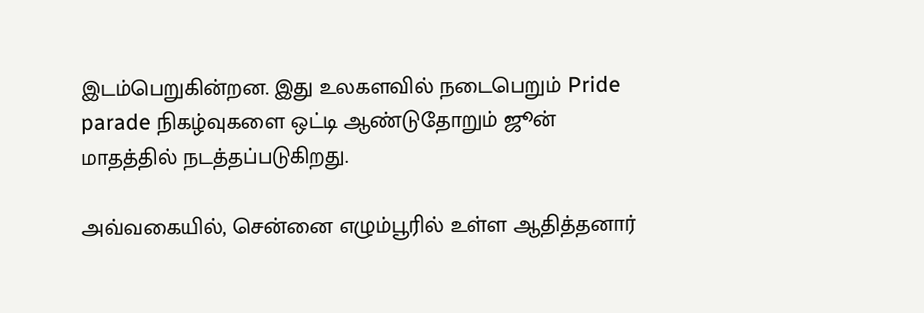இடம்பெறுகின்றன. இது உலகளவில் நடைபெறும் Pride parade நிகழ்வுகளை ஒட்டி ஆண்டுதோறும் ஜூன் மாதத்தில் நடத்தப்படுகிறது.

அவ்வகையில், சென்னை எழும்பூரில் உள்ள ஆதித்தனார்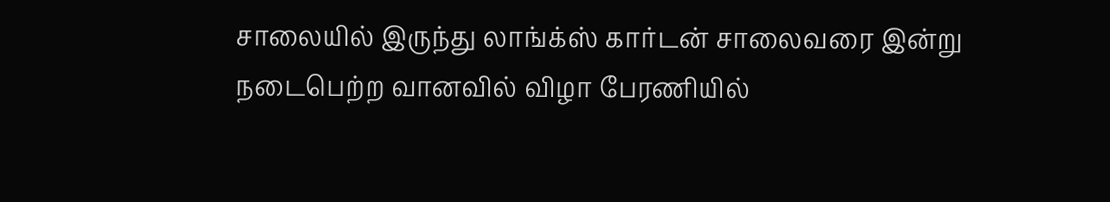சாலையில் இருந்து லாங்க்ஸ் கார்டன் சாலைவரை இன்று நடைபெற்ற வானவில் விழா பேரணியில்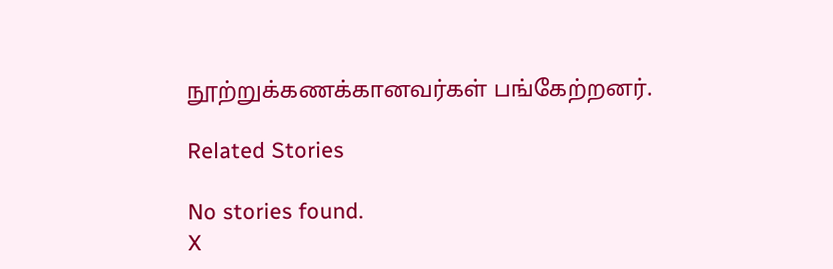நூற்றுக்கணக்கானவர்கள் பங்கேற்றனர்.

Related Stories

No stories found.
X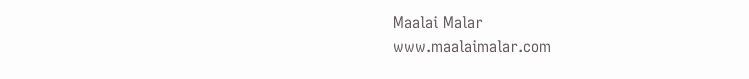Maalai Malar
www.maalaimalar.com